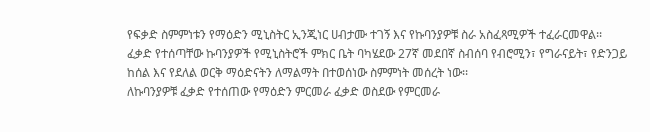የፍቃድ ስምምነቱን የማዕድን ሚኒስትር ኢንጂነር ሀብታሙ ተገኝ እና የኩባንያዎቹ ስራ አስፈጻሚዎች ተፈራርመዋል፡፡
ፈቃድ የተሰጣቸው ኩባንያዎች የሚኒስትሮች ምክር ቤት ባካሄደው 27ኛ መደበኛ ስብሰባ የብሮሚን፣ የግራናይት፣ የድንጋይ ከሰል እና የደለል ወርቅ ማዕድናትን ለማልማት በተወሰነው ስምምነት መሰረት ነው፡፡
ለኩባንያዎቹ ፈቃድ የተሰጠው የማዕድን ምርመራ ፈቃድ ወስደው የምርመራ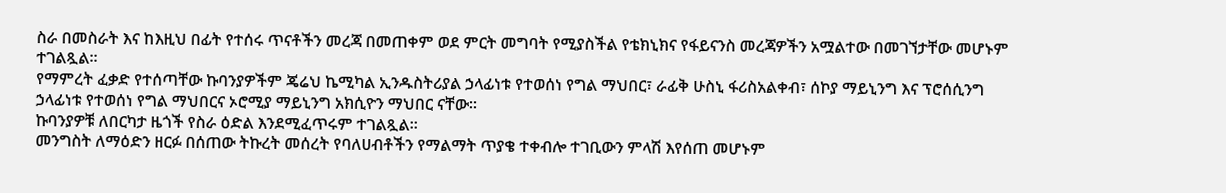ስራ በመስራት እና ከእዚህ በፊት የተሰሩ ጥናቶችን መረጃ በመጠቀም ወደ ምርት መግባት የሚያስችል የቴክኒክና የፋይናንስ መረጃዎችን አሟልተው በመገኘታቸው መሆኑም ተገልጿል፡፡
የማምረት ፈቃድ የተሰጣቸው ኩባንያዎችም ጄሬህ ኬሚካል ኢንዱስትሪያል ኃላፊነቱ የተወሰነ የግል ማህበር፣ ራፊቅ ሁስኒ ፋሪስአልቀብ፣ ሰኮያ ማይኒንግ እና ፕሮሰሲንግ ኃላፊነቱ የተወሰነ የግል ማህበርና ኦሮሚያ ማይኒንግ አክሲዮን ማህበር ናቸው።
ኩባንያዎቹ ለበርካታ ዜጎች የስራ ዕድል እንደሚፈጥሩም ተገልጿል።
መንግስት ለማዕድን ዘርፉ በሰጠው ትኩረት መሰረት የባለሀብቶችን የማልማት ጥያቄ ተቀብሎ ተገቢውን ምላሽ እየሰጠ መሆኑም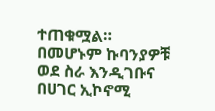ተጠቁሟል።
በመሆኑም ኩባንያዎቹ ወደ ስራ እንዲገቡና በሀገር ኢኮኖሚ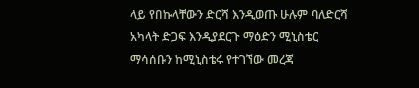ላይ የበኩላቸውን ድርሻ እንዲወጡ ሁሉም ባለድርሻ አካላት ድጋፍ እንዲያደርጉ ማዕድን ሚኒስቴር ማሳሰቡን ከሚኒስቴሩ የተገኘው መረጃ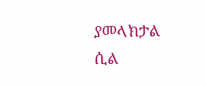ያመላክታል ሲል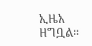ኢዜአ ዘግቧል።